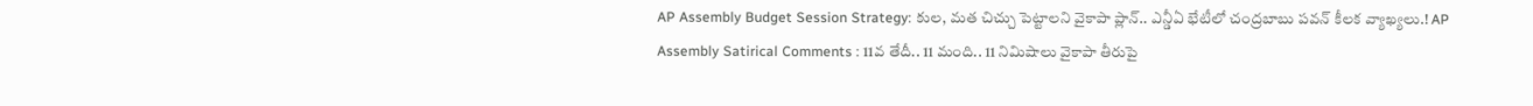AP Assembly Budget Session Strategy: కుల, మత చిచ్చు పెట్టాలని వైకాపా ప్లాన్.. ఎన్డీఏ భేటీలో చంద్రబాబు పవన్ కీలక వ్యాఖ్యలు.! AP Assembly Satirical Comments : 11వ తేదీ.. 11 మంది.. 11 నిమిషాలు వైకాపా తీరుపై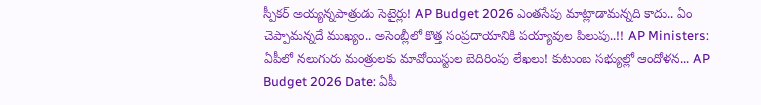స్పీకర్ అయ్యన్నపాత్రుడు సెటైర్లు! AP Budget 2026 ఎంతసేపు మాట్లాడామన్నది కాదు.. ఏం చెప్పామన్నదే ముఖ్యం.. అసెంబ్లీలో కొత్త సంప్రదాయానికి పయ్యావుల పిలుపు..!! AP Ministers: ఏపీలో నలుగురు మంత్రులకు మావోయిస్టుల బెదిరింపు లేఖలు! కుటుంబ సభ్యుల్లో ఆందోళన... AP Budget 2026 Date: ఏపీ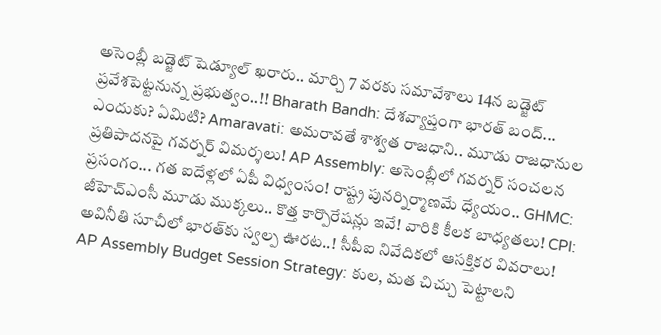అసెంబ్లీ బడ్జెట్ షెడ్యూల్ ఖరారు.. మార్చి 7 వరకు సమావేశాలు 14న బడ్జెట్ ప్రవేశపెట్టనున్న ప్రభుత్వం..!! Bharath Bandh: దేశవ్యాప్తంగా భారత్ బంద్... ఎందుకు? ఏమిటి? Amaravati: అమరావతే శాశ్వత రాజధాని.. మూడు రాజధానుల ప్రతిపాదనపై గవర్నర్ విమర్శలు! AP Assembly: అసెంబ్లీలో గవర్నర్ సంచలన ప్రసంగం... గత ఐదేళ్లలో ఏపీ విధ్వంసం! రాష్ట్ర పునర్నిర్మాణమే ధ్యేయం.. GHMC: జీహెచ్‌ఎంసీ మూడు ముక్కలు.. కొత్త కార్పొరేషన్లు ఇవే! వారికి కీలక బాధ్యతలు! CPI: అవినీతి సూచీలో భారత్‌కు స్వల్ప ఊరట..! సీపీఐ నివేదికలో ఆసక్తికర వివరాలు! AP Assembly Budget Session Strategy: కుల, మత చిచ్చు పెట్టాలని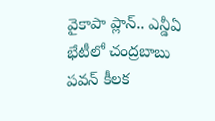వైకాపా ప్లాన్.. ఎన్డీఏ భేటీలో చంద్రబాబు పవన్ కీలక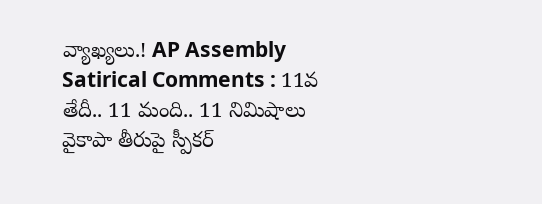వ్యాఖ్యలు.! AP Assembly Satirical Comments : 11వ తేదీ.. 11 మంది.. 11 నిమిషాలు వైకాపా తీరుపై స్పీకర్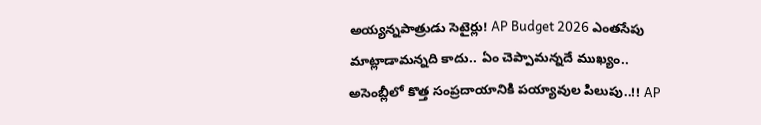అయ్యన్నపాత్రుడు సెటైర్లు! AP Budget 2026 ఎంతసేపు మాట్లాడామన్నది కాదు.. ఏం చెప్పామన్నదే ముఖ్యం.. అసెంబ్లీలో కొత్త సంప్రదాయానికి పయ్యావుల పిలుపు..!! AP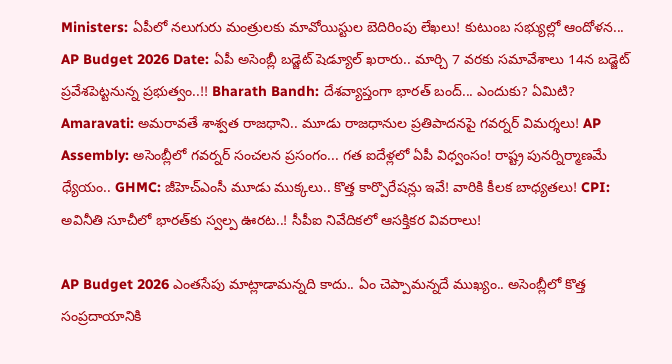Ministers: ఏపీలో నలుగురు మంత్రులకు మావోయిస్టుల బెదిరింపు లేఖలు! కుటుంబ సభ్యుల్లో ఆందోళన... AP Budget 2026 Date: ఏపీ అసెంబ్లీ బడ్జెట్ షెడ్యూల్ ఖరారు.. మార్చి 7 వరకు సమావేశాలు 14న బడ్జెట్ ప్రవేశపెట్టనున్న ప్రభుత్వం..!! Bharath Bandh: దేశవ్యాప్తంగా భారత్ బంద్... ఎందుకు? ఏమిటి? Amaravati: అమరావతే శాశ్వత రాజధాని.. మూడు రాజధానుల ప్రతిపాదనపై గవర్నర్ విమర్శలు! AP Assembly: అసెంబ్లీలో గవర్నర్ సంచలన ప్రసంగం... గత ఐదేళ్లలో ఏపీ విధ్వంసం! రాష్ట్ర పునర్నిర్మాణమే ధ్యేయం.. GHMC: జీహెచ్‌ఎంసీ మూడు ముక్కలు.. కొత్త కార్పొరేషన్లు ఇవే! వారికి కీలక బాధ్యతలు! CPI: అవినీతి సూచీలో భారత్‌కు స్వల్ప ఊరట..! సీపీఐ నివేదికలో ఆసక్తికర వివరాలు!

AP Budget 2026 ఎంతసేపు మాట్లాడామన్నది కాదు.. ఏం చెప్పామన్నదే ముఖ్యం.. అసెంబ్లీలో కొత్త సంప్రదాయానికి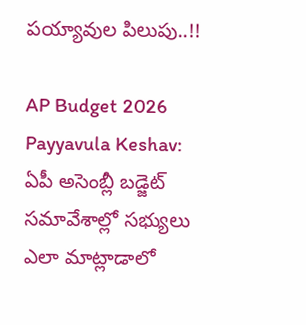పయ్యావుల పిలుపు..!!

AP Budget 2026 Payyavula Keshav: ఏపీ అసెంబ్లీ బడ్జెట్ సమావేశాల్లో సభ్యులు ఎలా మాట్లాడాలో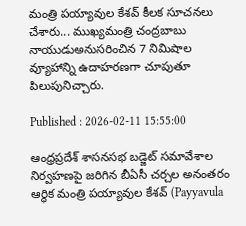మంత్రి పయ్యావుల కేశవ్ కీలక సూచనలు చేశారు... ముఖ్యమంత్రి చంద్రబాబు నాయుడుఅనుసరించిన 7 నిమిషాల వ్యూహాన్ని ఉదాహరణగా చూపుతూ పిలుపునిచ్చారు.

Published : 2026-02-11 15:55:00

ఆంధ్రప్రదేశ్ శాసనసభ బడ్జెట్ సమావేశాల నిర్వహణపై జరిగిన బీఏసీ చర్చల అనంతరం ఆర్థిక మంత్రి పయ్యావుల కేశవ్ (Payyavula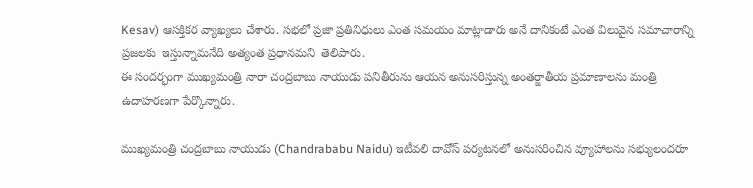Kesav) ఆసక్తికర వ్యాఖ్యలు చేశారు. సభలో ప్రజా ప్రతినిధులు ఎంత సమయం మాట్లాడారు అనే దానికంటే ఎంత విలువైన సమాచారాన్ని ప్రజలకు  ఇస్తున్నామనేది అత్యంత ప్రధానమని  తెలిపారు.
ఈ సందర్భంగా ముఖ్యమంత్రి నారా చంద్రబాబు నాయుడు పనితీరును ఆయన అనుసరిస్తున్న అంతర్జాతీయ ప్రమాణాలను మంత్రి ఉదాహరణగా పేర్కొన్నారు.

ముఖ్యమంత్రి చంద్రబాబు నాయుడు (Chandrababu Naidu) ఇటీవలి దావోస్ పర్యటనలో అనుసరించిన వ్యూహాలను సభ్యులందరూ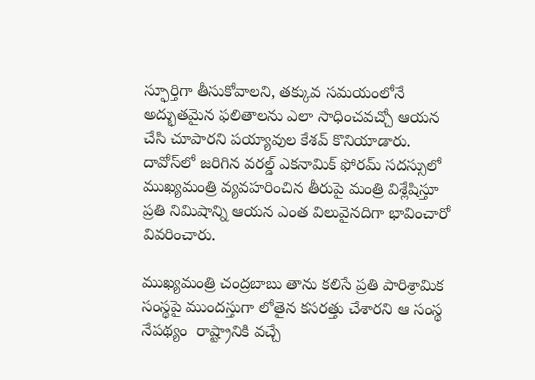స్ఫూర్తిగా తీసుకోవాలని, తక్కువ సమయంలోనే అద్భుతమైన ఫలితాలను ఎలా సాధించవచ్చో ఆయన చేసి చూపారని పయ్యావుల కేశవ్ కొనియాడారు.
దావోస్‌లో జరిగిన వరల్డ్ ఎకనామిక్ ఫోరమ్ సదస్సులో ముఖ్యమంత్రి వ్యవహరించిన తీరుపై మంత్రి విశ్లేషిస్తూ ప్రతి నిమిషాన్ని ఆయన ఎంత విలువైనదిగా భావించారో వివరించారు.

ముఖ్యమంత్రి చంద్రబాబు తాను కలిసే ప్రతి పారిశ్రామిక సంస్థపై ముందస్తుగా లోతైన కసరత్తు చేశారని ఆ సంస్థ నేపథ్యం  రాష్ట్రానికి వచ్చే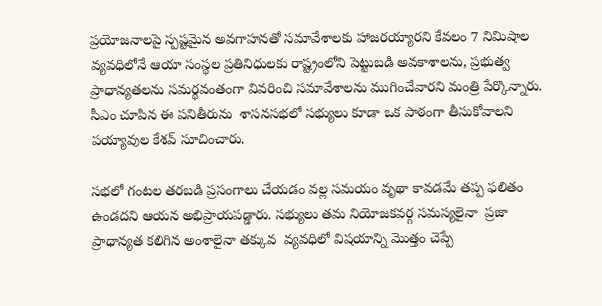ప్రయోజనాలపై స్పష్టమైన అవగాహనతో సమావేశాలకు హాజరయ్యారని కేవలం 7 నిమిషాల వ్యవధిలోనే ఆయా సంస్థల ప్రతినిధులకు రాష్ట్రంలోని పెట్టుబడి అవకాశాలను, ప్రభుత్వ ప్రాధాన్యతలను సమర్థవంతంగా వివరించి సమావేశాలను ముగించేవారని మంత్రి పేర్కొన్నారు.  సీఎం చూపిన ఈ పనితీరును  శాసనసభలో సభ్యులు కూడా ఒక పాఠంగా తీసుకోవాలని పయ్యావుల కేశవ్ సూచించారు.

సభలో గంటల తరబడి ప్రసంగాలు చేయడం వల్ల సమయం వృథా కావడమే తప్ప ఫలితం ఉండదని ఆయన అభిప్రాయపడ్డారు. సభ్యులు తమ నియోజకవర్గ సమస్యలైనా  ప్రజా ప్రాధాన్యత కలిగిన అంశాలైనా తక్కువ  వ్యవధిలో విషయాన్ని మొత్తం చెప్పే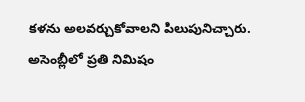కళను అలవర్చుకోవాలని పిలుపునిచ్చారు. అసెంబ్లీలో ప్రతి నిమిషం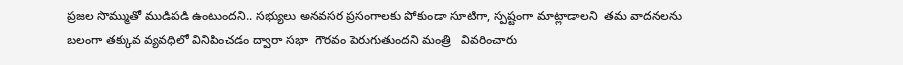ప్రజల సొమ్ముతో ముడిపడి ఉంటుందని.. సభ్యులు అనవసర ప్రసంగాలకు పోకుండా సూటిగా, స్పష్టంగా మాట్లాడాలని  తమ వాదనలను బలంగా తక్కువ వ్యవధిలో వినిపించడం ద్వారా సభా  గౌరవం పెరుగుతుందని మంత్రి   వివరించారు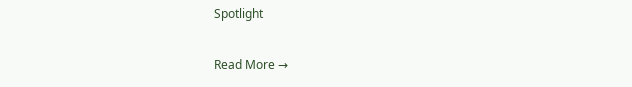Spotlight

Read More →